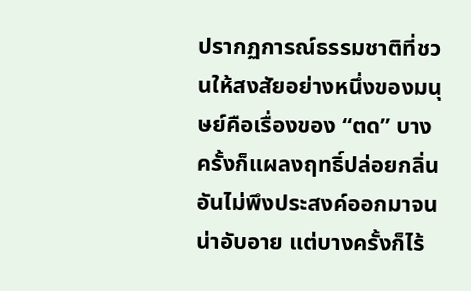ปรากฏการณ์ธรรมชาติที่ชวนให้สงสัยอย่างหนึ่งของมนุษย์คือเรื่องของ “ตด” บางครั้งก็แผลงฤทธิ์ปล่อยกลิ่นอันไม่พึงประสงค์ออกมาจนน่าอับอาย แต่บางครั้งก็ไร้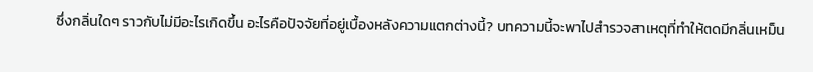ซึ่งกลิ่นใดๆ ราวกับไม่มีอะไรเกิดขึ้น อะไรคือปัจจัยที่อยู่เบื้องหลังความแตกต่างนี้? บทความนี้จะพาไปสำรวจสาเหตุที่ทำให้ตดมีกลิ่นเหม็น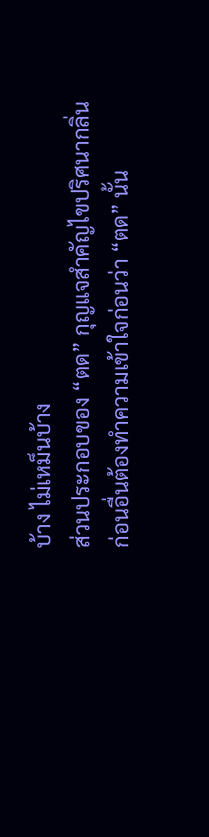บ้าง ไม่เหม็นบ้าง
ส่วนประกอบของ “ตด” กุญแจสำคัญไขปริศนากลิ่น
ก่อนอื่นต้องทำความเข้าใจก่อนว่า “ตด” นั้น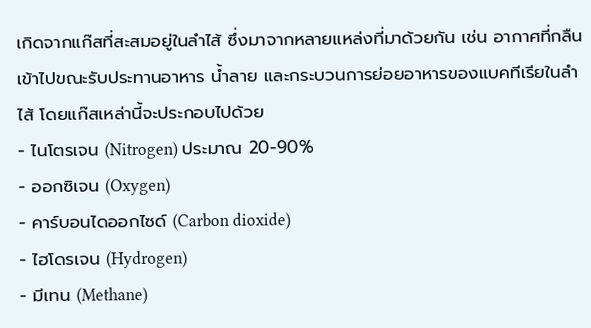เกิดจากแก๊สที่สะสมอยู่ในลำไส้ ซึ่งมาจากหลายแหล่งที่มาด้วยกัน เช่น อากาศที่กลืนเข้าไปขณะรับประทานอาหาร น้ำลาย และกระบวนการย่อยอาหารของแบคทีเรียในลำไส้ โดยแก๊สเหล่านี้จะประกอบไปด้วย
- ไนโตรเจน (Nitrogen) ประมาณ 20-90%
- ออกซิเจน (Oxygen)
- คาร์บอนไดออกไซด์ (Carbon dioxide)
- ไฮโดรเจน (Hydrogen)
- มีเทน (Methane)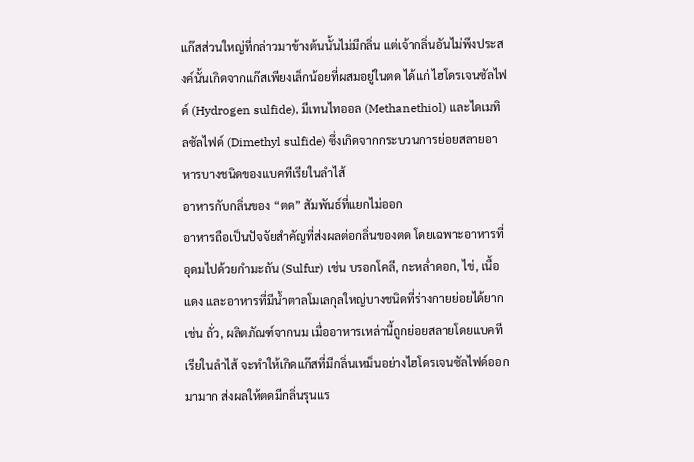แก๊สส่วนใหญ่ที่กล่าวมาข้างต้นนั้นไม่มีกลิ่น แต่เจ้ากลิ่นอันไม่พึงประสงค์นั้นเกิดจากแก๊สเพียงเล็กน้อยที่ผสมอยู่ในตด ได้แก่ ไฮโดรเจนซัลไฟด์ (Hydrogen sulfide), มีเทนไทออล (Methanethiol) และไดเมทิลซัลไฟด์ (Dimethyl sulfide) ซึ่งเกิดจากกระบวนการย่อยสลายอาหารบางชนิดของแบคทีเรียในลำไส้
อาหารกับกลิ่นของ “ตด” สัมพันธ์ที่แยกไม่ออก
อาหารถือเป็นปัจจัยสำคัญที่ส่งผลต่อกลิ่นของตด โดยเฉพาะอาหารที่อุดมไปด้วยกำมะถัน (Sulfur) เช่น บรอกโคลี, กะหล่ำดอก, ไข่, เนื้อแดง และอาหารที่มีน้ำตาลโมเลกุลใหญ่บางชนิดที่ร่างกายย่อยได้ยาก เช่น ถั่ว, ผลิตภัณฑ์จากนม เมื่ออาหารเหล่านี้ถูกย่อยสลายโดยแบคทีเรียในลำไส้ จะทำให้เกิดแก๊สที่มีกลิ่นเหม็นอย่างไฮโดรเจนซัลไฟด์ออกมามาก ส่งผลให้ตดมีกลิ่นรุนแร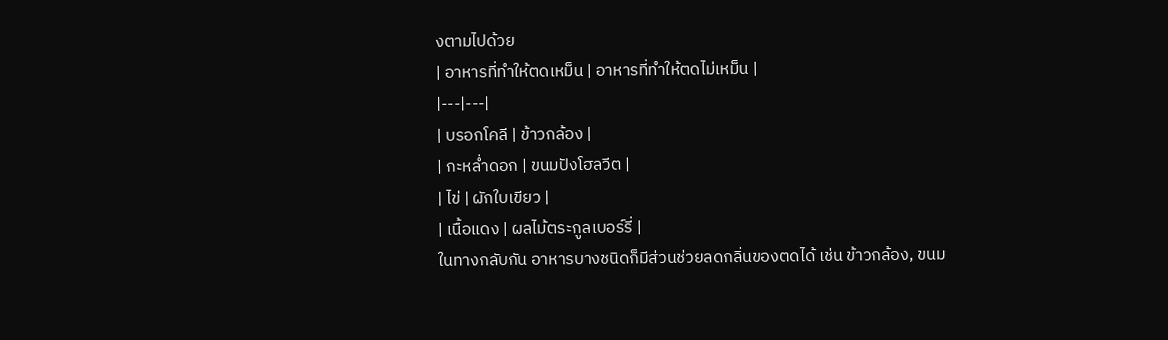งตามไปด้วย
| อาหารที่ทำให้ตดเหม็น | อาหารที่ทำให้ตดไม่เหม็น |
|---|---|
| บรอกโคลี | ข้าวกล้อง |
| กะหล่ำดอก | ขนมปังโฮลวีต |
| ไข่ | ผักใบเขียว |
| เนื้อแดง | ผลไม้ตระกูลเบอร์รี่ |
ในทางกลับกัน อาหารบางชนิดก็มีส่วนช่วยลดกลิ่นของตดได้ เช่น ข้าวกล้อง, ขนม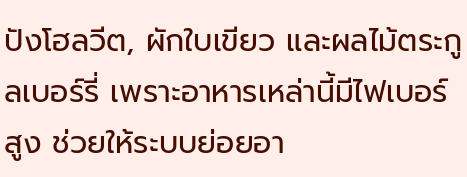ปังโฮลวีต, ผักใบเขียว และผลไม้ตระกูลเบอร์รี่ เพราะอาหารเหล่านี้มีไฟเบอร์สูง ช่วยให้ระบบย่อยอา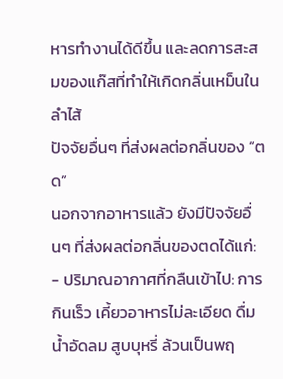หารทำงานได้ดีขึ้น และลดการสะสมของแก๊สที่ทำให้เกิดกลิ่นเหม็นในลำไส้
ปัจจัยอื่นๆ ที่ส่งผลต่อกลิ่นของ “ตด”
นอกจากอาหารแล้ว ยังมีปัจจัยอื่นๆ ที่ส่งผลต่อกลิ่นของตดได้แก่:
- ปริมาณอากาศที่กลืนเข้าไป: การกินเร็ว เคี้ยวอาหารไม่ละเอียด ดื่มน้ำอัดลม สูบบุหรี่ ล้วนเป็นพฤ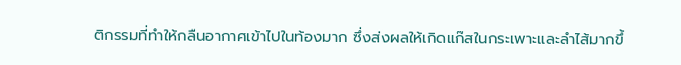ติกรรมที่ทำให้กลืนอากาศเข้าไปในท้องมาก ซึ่งส่งผลให้เกิดแก๊สในกระเพาะและลำไส้มากขึ้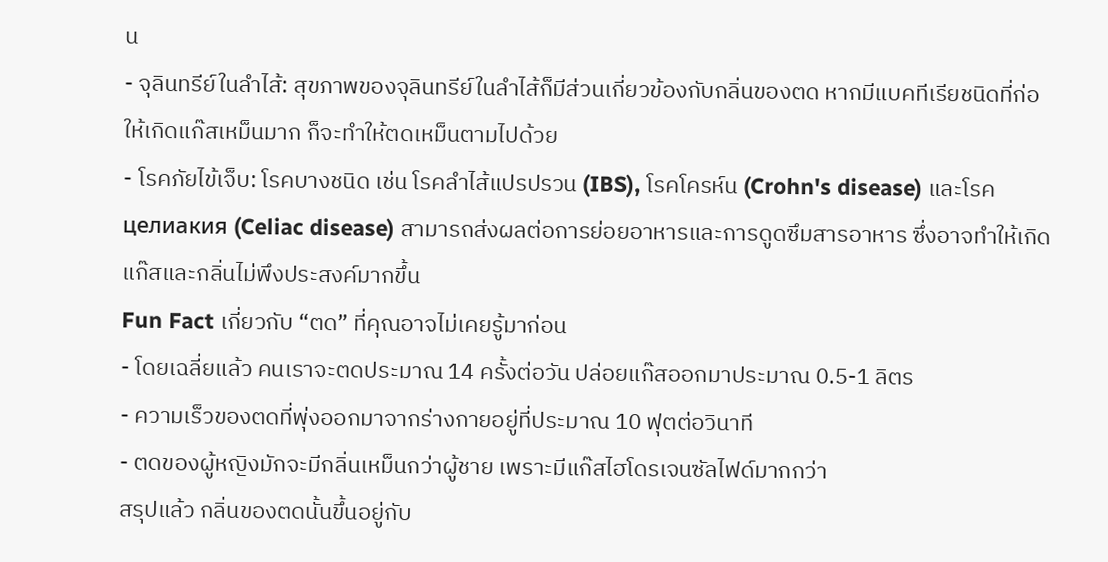น
- จุลินทรีย์ในลำไส้: สุขภาพของจุลินทรีย์ในลำไส้ก็มีส่วนเกี่ยวข้องกับกลิ่นของตด หากมีแบคทีเรียชนิดที่ก่อให้เกิดแก๊สเหม็นมาก ก็จะทำให้ตดเหม็นตามไปด้วย
- โรคภัยไข้เจ็บ: โรคบางชนิด เช่น โรคลำไส้แปรปรวน (IBS), โรคโครห์น (Crohn's disease) และโรค целиакия (Celiac disease) สามารถส่งผลต่อการย่อยอาหารและการดูดซึมสารอาหาร ซึ่งอาจทำให้เกิดแก๊สและกลิ่นไม่พึงประสงค์มากขึ้น
Fun Fact เกี่ยวกับ “ตด” ที่คุณอาจไม่เคยรู้มาก่อน
- โดยเฉลี่ยแล้ว คนเราจะตดประมาณ 14 ครั้งต่อวัน ปล่อยแก๊สออกมาประมาณ 0.5-1 ลิตร
- ความเร็วของตดที่พุ่งออกมาจากร่างกายอยู่ที่ประมาณ 10 ฟุตต่อวินาที
- ตดของผู้หญิงมักจะมีกลิ่นเหม็นกว่าผู้ชาย เพราะมีแก๊สไฮโดรเจนซัลไฟด์มากกว่า
สรุปแล้ว กลิ่นของตดนั้นขึ้นอยู่กับ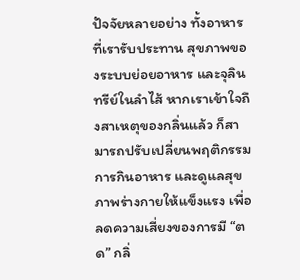ปัจจัยหลายอย่าง ทั้งอาหารที่เรารับประทาน สุขภาพของระบบย่อยอาหาร และจุลินทรีย์ในลำไส้ หากเราเข้าใจถึงสาเหตุของกลิ่นแล้ว ก็สามารถปรับเปลี่ยนพฤติกรรมการกินอาหาร และดูแลสุขภาพร่างกายให้แข็งแรง เพื่อลดความเสี่ยงของการมี “ตด” กลิ่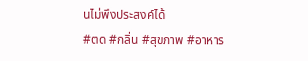นไม่พึงประสงค์ได้
#ตด #กลิ่น #สุขภาพ #อาหาร